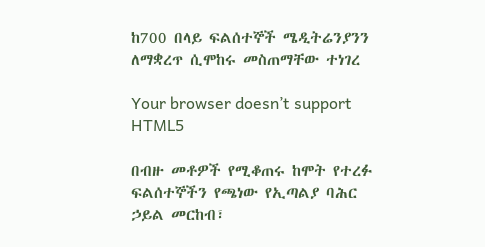ከ700 በላይ ፍልሰተኞች ሜዲትሬንያንን ለማቋረጥ ሲሞከሩ መስጠማቸው ተነገረ

Your browser doesn’t support HTML5

በብዙ መቶዎች የሚቆጠሩ ከሞት የተረፉ ፍልሰተኞችን የጫነው የኢጣልያ ባሕር ኃይል መርከብ፣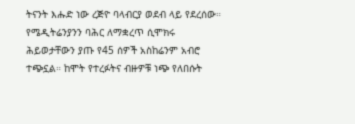ትናንት እሑድ ነው ረጅዮ ባላብርያ ወደብ ላይ የደረሰው። የሜዲትሬንያንን ባሕር ለማቋረጥ ሲሞክሩ ሕይወታቸውን ያጡ የ45 ሰዎች አስከሬንም አብሮ ተጭኗል። ከሞት የተረፉትና ብዙዎቹ ነጭ የለበሱት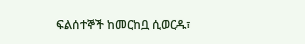ፍልሰተኞች ከመርከቧ ሲወርዱ፣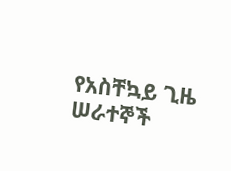የአስቸኳይ ጊዜ ሠራተኞች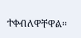ተቀብለዋቸዋል።